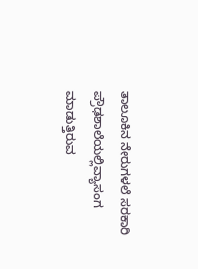ತಾಲೂಕಿನ ನೇರುಗಳಲೆ ಸರಕಾರಿ ಪ್ರೌಢಶಾಲೆಯಲ್ಲಿವ್ಯಾಸಂಗ ಮಾಡುತ್ತಿರುವ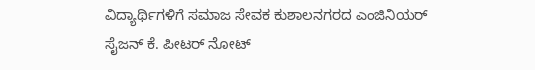ವಿದ್ಯಾರ್ಥಿಗಳಿಗೆ ಸಮಾಜ ಸೇವಕ ಕುಶಾಲನಗರದ ಎಂಜಿನಿಯರ್ ಸೈಜನ್ ಕೆ. ಪೀಟರ್ ನೋಟ್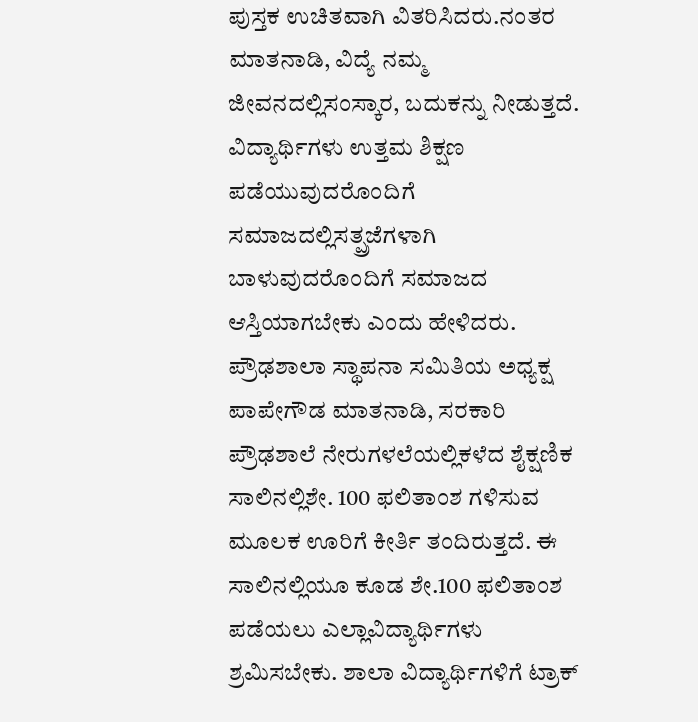ಪುಸ್ತಕ ಉಚಿತವಾಗಿ ವಿತರಿಸಿದರು.ನಂತರ ಮಾತನಾಡಿ, ವಿದ್ಯೆ ನಮ್ಮ ಜೀವನದಲ್ಲಿಸಂಸ್ಕಾರ, ಬದುಕನ್ನು ನೀಡುತ್ತದೆ. ವಿದ್ಯಾರ್ಥಿಗಳು ಉತ್ತಮ ಶಿಕ್ಷಣ ಪಡೆಯುವುದರೊಂದಿಗೆ ಸಮಾಜದಲ್ಲಿಸತ್ಪ್ರಜೆಗಳಾಗಿ ಬಾಳುವುದರೊಂದಿಗೆ ಸಮಾಜದ ಆಸ್ತಿಯಾಗಬೇಕು ಎಂದು ಹೇಳಿದರು.
ಪ್ರೌಢಶಾಲಾ ಸ್ಥಾಪನಾ ಸಮಿತಿಯ ಅಧ್ಯಕ್ಷ ಪಾಪೇಗೌಡ ಮಾತನಾಡಿ, ಸರಕಾರಿ ಪ್ರೌಢಶಾಲೆ ನೇರುಗಳಲೆಯಲ್ಲಿಕಳೆದ ಶೈಕ್ಷಣಿಕ ಸಾಲಿನಲ್ಲಿಶೇ. 100 ಫಲಿತಾಂಶ ಗಳಿಸುವ ಮೂಲಕ ಊರಿಗೆ ಕೀರ್ತಿ ತಂದಿರುತ್ತದೆ. ಈ ಸಾಲಿನಲ್ಲಿಯೂ ಕೂಡ ಶೇ.100 ಫಲಿತಾಂಶ ಪಡೆಯಲು ಎಲ್ಲಾವಿದ್ಯಾರ್ಥಿಗಳು ಶ್ರಮಿಸಬೇಕು. ಶಾಲಾ ವಿದ್ಯಾರ್ಥಿಗಳಿಗೆ ಟ್ರಾಕ್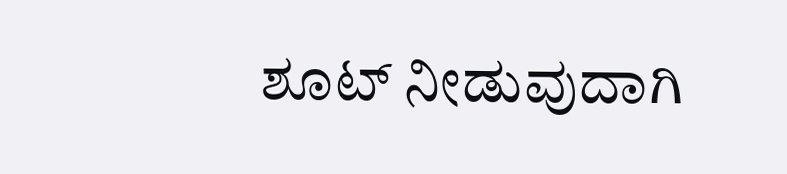ಶೂಟ್ ನೀಡುವುದಾಗಿ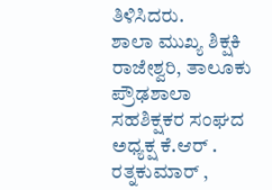ತಿಳಿಸಿದರು.
ಶಾಲಾ ಮುಖ್ಯ ಶಿಕ್ಷಕಿ ರಾಜೇಶ್ವರಿ, ತಾಲೂಕು ಪ್ರೌಢಶಾಲಾ ಸಹಶಿಕ್ಷಕರ ಸಂಘದ ಅಧ್ಯಕ್ಷ ಕೆ.ಆರ್ . ರತ್ನಕುಮಾರ್ ,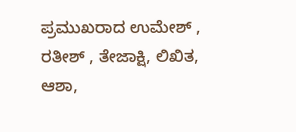ಪ್ರಮುಖರಾದ ಉಮೇಶ್ , ರತೀಶ್ , ತೇಜಾಕ್ಷಿ, ಲಿಖಿತ, ಆಶಾ,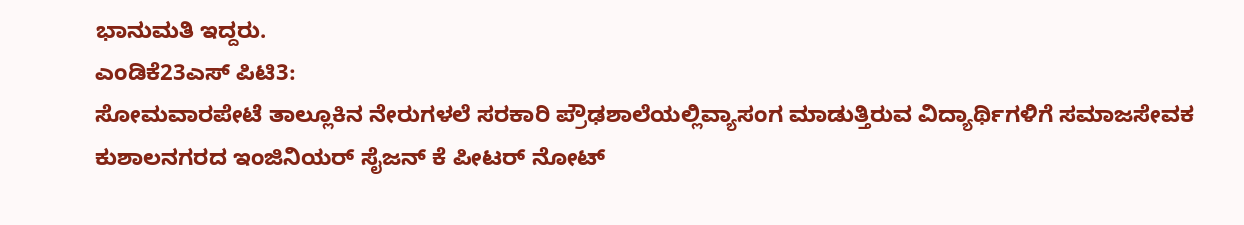ಭಾನುಮತಿ ಇದ್ದರು.
ಎಂಡಿಕೆ23ಎಸ್ ಪಿಟಿ3:
ಸೋಮವಾರಪೇಟೆ ತಾಲ್ಲೂಕಿನ ನೇರುಗಳಲೆ ಸರಕಾರಿ ಪ್ರೌಢಶಾಲೆಯಲ್ಲಿವ್ಯಾಸಂಗ ಮಾಡುತ್ತಿರುವ ವಿದ್ಯಾರ್ಥಿಗಳಿಗೆ ಸಮಾಜಸೇವಕ ಕುಶಾಲನಗರದ ಇಂಜಿನಿಯರ್ ಸೈಜನ್ ಕೆ ಪೀಟರ್ ನೋಟ್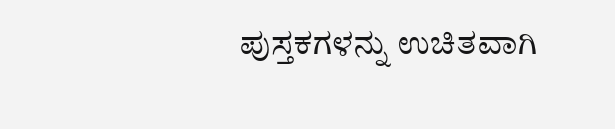ಪುಸ್ತಕಗಳನ್ನು ಉಚಿತವಾಗಿ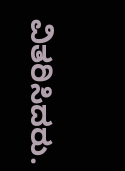ವಿತರಿಸಿದರು.